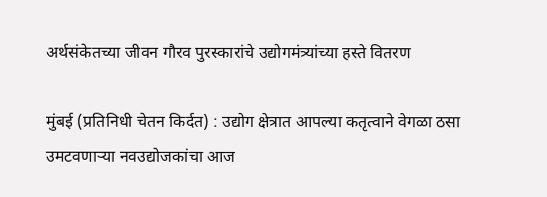अर्थसंकेतच्या जीवन गौरव पुरस्कारांचे उद्योगमंत्र्यांच्या हस्ते वितरण

मुंबई (प्रतिनिधी चेतन किर्दत) : उद्योग क्षेत्रात आपल्या कतृत्वाने वेगळा ठसा उमटवणाऱ्या नवउद्योजकांचा आज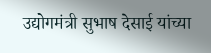उद्योगमंत्री सुभाष देसाई यांच्या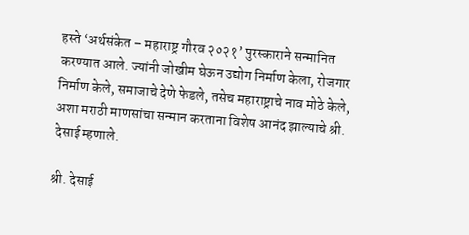हस्ते ‘अर्थसंकेत – महाराष्ट्र गौरव २०२१’ पुरस्काराने सन्मानित करण्यात आले. ज्यांनी जोखीम घेऊन उद्योग निर्माण केला, रोजगार निर्माण केले, समाजाचे देणे फेडले, तसेच महाराष्ट्राचे नाव मोठे केले, अशा मराठी माणसांचा सन्मान करताना विशेष आनंद झाल्याचे श्री. देसाई म्हणाले.

श्री. देसाई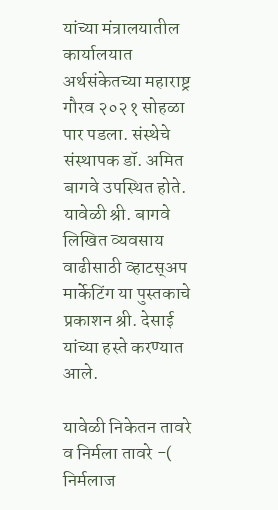यांच्या मंत्रालयातील कार्यालयात अर्थसंकेतच्या महाराष्ट्र गौरव २०२१ सोहळा पार पडला. संस्थेचे संस्थापक डॉ. अमित बागवे उपस्थित होते. यावेळी श्री. बागवे लिखित व्यवसाय वाढीसाठी व्हाटस्अप मार्केटिंग या पुस्तकाचे प्रकाशन श्री. देसाई यांच्या हस्ते करण्यात आले.

यावेळी निकेतन तावरे व निर्मला तावरे -( निर्मलाज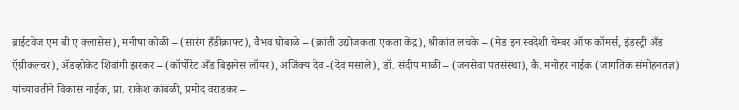ब्राईटवेज एम बी ए क्लासेस), मनीषा कोळी – (सारंग हँडीक्राफ्ट), वैभव घोबाळे – (क्रांती उद्योजकता एकता केंद्र), श्रीकांत लचके – (मेड इन स्वदेशी चेम्बर ऑफ कॉमर्स, इंडस्ट्री अँड ऍग्रीकल्चर), ॲडव्होकेट शिवांगी झरकर – (कॉर्पोरेट अँड बिझनेस लॉयर), अजिंक्य देव -(देव मसाले), डॉ. संदीप माळी – (जनसेवा पतसंस्था), कै. मनोहर नाईक (जागतिक संमोहनतज्ञ) यांच्यावतीने विकास नाईक, प्रा. राकेश कांबळी, प्रमोद वराडकर –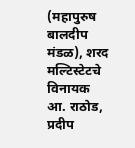(महापुरुष बालदीप मंडळ), शरद मल्टिस्टेटचे विनायक आ. राठोड, प्रदीप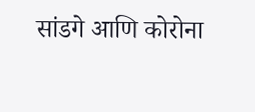सांडगे आणि कोरोना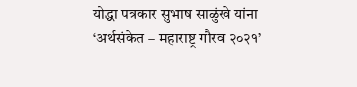योद्धा पत्रकार सुभाष साळुंखे यांना ‘अर्थसंकेत – महाराष्ट्र गौरव २०२१’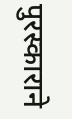पुरस्काराने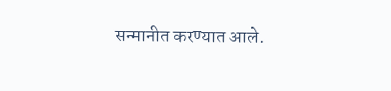सन्मानीत करण्यात आले.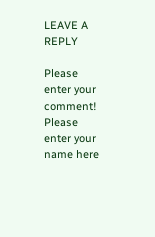LEAVE A REPLY

Please enter your comment!
Please enter your name here